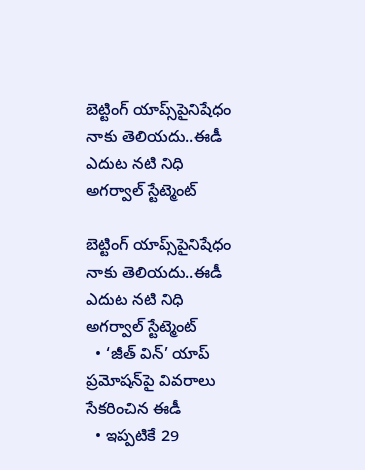బెట్టింగ్ యాప్స్‌‌‌‌‌‌‌‌పైనిషేధం నాకు తెలియదు..ఈడీ ఎదుట నటి నిధి అగర్వాల్‌‌‌‌‌‌‌‌ స్టేట్మెంట్

బెట్టింగ్ యాప్స్‌‌‌‌‌‌‌‌పైనిషేధం నాకు తెలియదు..ఈడీ ఎదుట నటి నిధి అగర్వాల్‌‌‌‌‌‌‌‌ స్టేట్మెంట్
  • ‘జీత్‌‌‌‌‌‌‌‌ విన్‌‌‌‌‌‌‌‌’ యాప్ ప్రమోషన్‌‌‌‌‌‌‌‌పై వివరాలు సేకరించిన ఈడీ
  • ఇప్పటికే 29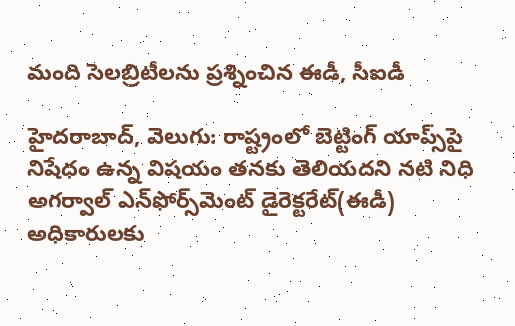మంది సెలబ్రిటీలను ప్రశ్నించిన ఈడీ, సీఐడీ

హైదరాబాద్‌‌‌‌‌‌‌‌, వెలుగు: రాష్ట్రంలో బెట్టింగ్ యాప్స్‌‌‌‌‌‌‌‌పై నిషేధం ఉన్న విషయం తనకు తెలియదని నటి నిధి అగర్వాల్‌‌‌‌‌‌‌‌ ఎన్‌‌‌‌‌‌‌‌ఫోర్స్‌‌‌‌‌‌‌‌మెంట్‌‌‌‌‌‌‌‌ డైరెక్టరేట్‌‌‌‌‌‌‌‌(ఈడీ) అధికారులకు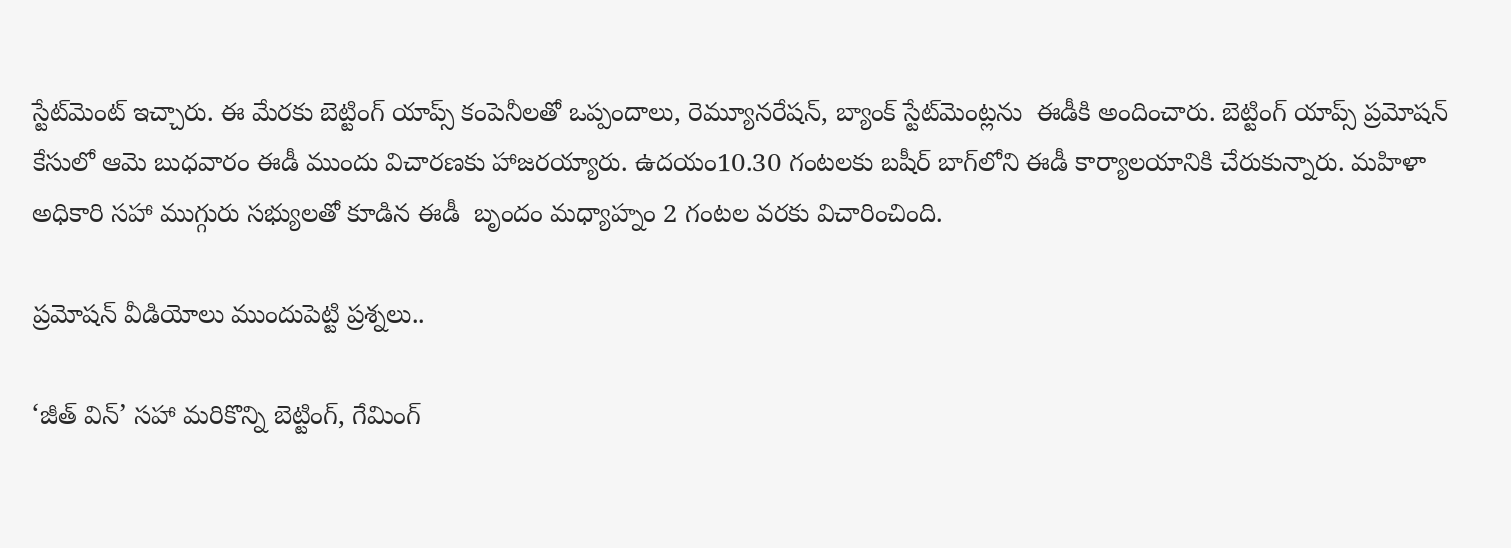స్టేట్‌‌‌‌‌‌‌‌మెంట్‌‌‌‌‌‌‌‌ ఇచ్చారు. ఈ మేరకు బెట్టింగ్‌‌‌‌‌‌‌‌ యాప్స్ కంపెనీలతో ఒప్పందాలు, రెమ్యూనరేషన్, బ్యాంక్ స్టేట్‌‌‌‌‌‌‌‌మెంట్లను  ఈడీకి అందించారు. బెట్టింగ్‌‌‌‌‌‌‌‌ యాప్స్ ప్రమోషన్ కేసులో ఆమె బుధవారం ఈడీ ముందు విచారణకు హాజరయ్యారు. ఉదయం10.30 గంటలకు బషీర్‌‌‌‌‌‌‌‌‌‌‌‌‌‌‌‌ బాగ్‌‌‌‌‌‌‌‌లోని ఈడీ కార్యాలయానికి చేరుకున్నారు. మహిళా అధికారి సహా ముగ్గురు సభ్యులతో కూడిన ఈడీ  బృందం మధ్యాహ్నం 2 గంటల వరకు విచారించింది.

ప్రమోషన్ వీడియోలు ముందుపెట్టి ప్రశ్నలు..

‘జీత్ విన్’ సహా మరికొన్ని బెట్టింగ్, గేమింగ్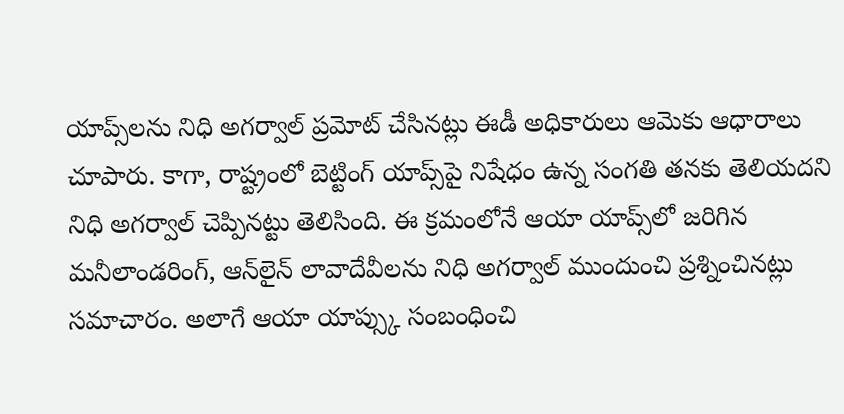యాప్స్‌‌‌‌‌‌‌‌లను నిధి అగర్వాల్ ప్రమోట్ చేసినట్లు ఈడీ అధికారులు ఆమెకు ఆధారాలు చూపారు. కాగా, రాష్ట్రంలో బెట్టింగ్ యాప్స్‌‌‌‌‌‌‌‌పై నిషేధం ఉన్న సంగతి తనకు తెలియదని నిధి అగర్వాల్‌‌‌‌‌‌‌‌ చెప్పినట్టు తెలిసింది. ఈ క్రమంలోనే ఆయా యాప్స్‌‌‌‌‌‌‌‌లో జరిగిన మనీలాండరింగ్‌‌‌‌‌‌‌‌, ఆన్‌‌‌‌‌‌‌‌లైన్ లావాదేవీలను నిధి అగర్వాల్ ముందుంచి ప్రశ్నించినట్లు సమాచారం. అలాగే ఆయా యాప్స్కు సంబంధించి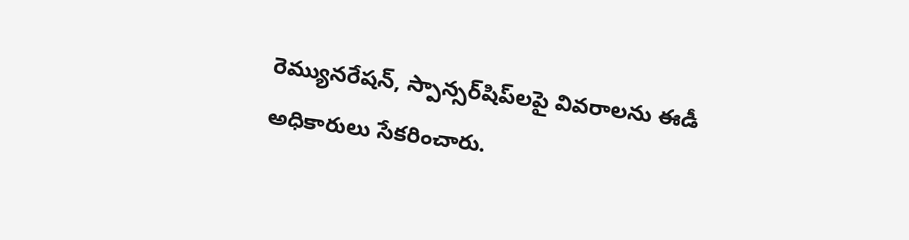రెమ్యునరేషన్, స్పాన్సర్‌‌‌‌‌‌‌‌‌‌‌‌‌‌‌‌షిప్‌‌‌‌‌‌‌‌లపై వివరాలను ఈడీ అధికారులు సేకరించారు.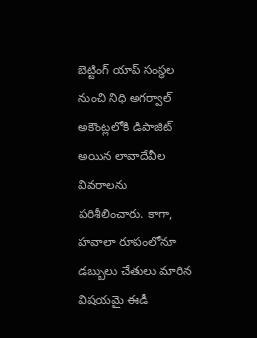బెట్టింగ్‌‌‌‌‌‌‌‌ యాప్ సంస్థల నుంచి నిధి అగర్వాల్ అకౌంట్లలోకి డిపాజిట్ అయిన లావాదేవీల వివరాలను పరిశీలించారు. కాగా, హవాలా రూపంలోనూ డబ్బులు చేతులు మారిన విషయమై ఈడీ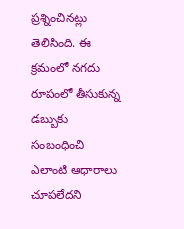ప్రశ్నించినట్లు తెలిసింది. ఈ క్రమంలో నగదు రూపంలో తీసుకున్న డబ్బుకు సంబంధించి ఎలాంటి ఆధారాలు చూపలేదని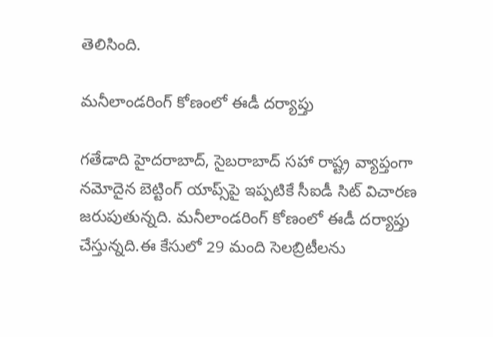తెలిసింది.

మనీలాండరింగ్ కోణంలో ఈడీ దర్యాప్తు

గతేడాది హైదరాబాద్, సైబరాబాద్ సహా రాష్ట్ర వ్యాప్తంగా నమోదైన బెట్టింగ్‌‌‌‌‌‌‌‌ యాప్స్‌‌‌‌‌‌‌‌పై ఇప్పటికే సీఐడీ సిట్‌‌‌‌‌‌‌‌ విచారణ జరుపుతున్నది. మనీలాండరింగ్ కోణంలో ఈడీ దర్యాప్తు చేస్తున్నది.ఈ కేసులో 29 మంది సెలబ్రిటీలను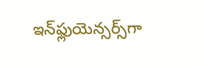ఇన్‌‌‌‌‌‌‌‌ఫ్లుయెన్సర్స్‌‌‌‌‌‌‌‌గా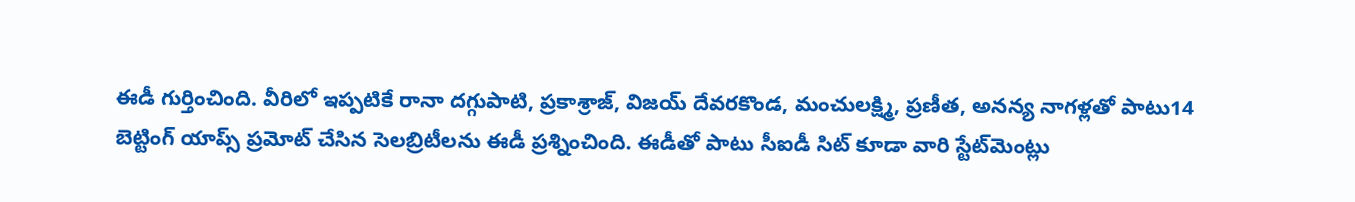ఈడీ గుర్తించింది. వీరిలో ఇప్పటికే రానా దగ్గుపాటి, ప్రకాశ్రాజ్, విజయ్ దేవరకొండ, మంచులక్ష్మి, ప్రణీత, అనన్య నాగళ్లతో పాటు14 బెట్టింగ్ యాప్స్‌‌‌‌‌‌‌‌ ప్రమోట్‌‌‌‌‌‌‌‌ చేసిన సెలబ్రిటీలను ఈడీ ప్రశ్నించింది. ఈడీతో పాటు సీఐడీ సిట్‌‌‌‌‌‌‌‌ కూడా వారి స్టేట్‌‌‌‌‌‌‌‌మెంట్లు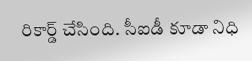రికార్డ్‌‌‌‌‌‌‌‌ చేసింది. సీఐడీ కూడా నిధి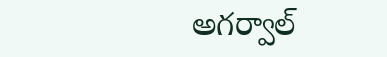అగర్వాల్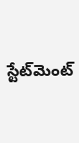స్టేట్‌‌‌‌‌‌‌‌మెంట్‌‌‌‌‌‌‌‌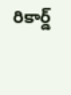రికార్డ్‌‌‌‌‌‌‌‌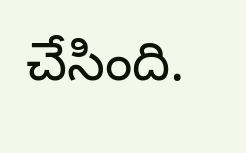చేసింది.